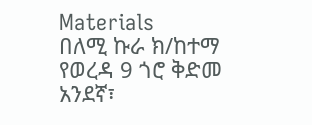Materials
በለሚ ኩራ ክ/ከተማ የወረዳ 9 ጎሮ ቅድመ አንደኛ፣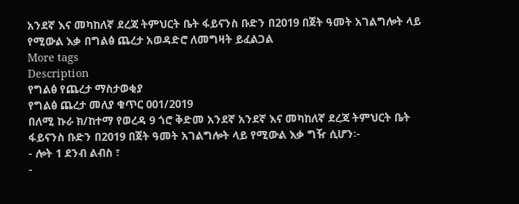አንደኛ እና መካከለኛ ደረጃ ትምህርት ቤት ፋይናንስ ቡድን በ2019 በጀት ዓመት አገልግሎት ላይ የሚውል እቃ በግልፅ ጨረታ አወዳድሮ ለመግዛት ይፈልጋል
More tags
Description
የግልፅ የጨረታ ማስታወቂያ
የግልፅ ጨረታ መለያ ቁጥር 001/2019
በለሚ ኩራ ክ/ከተማ የወረዳ 9 ጎሮ ቅድመ አንደኛ አንደኛ እና መካከለኛ ደረጃ ትምህርት ቤት ፋይናንስ ቡድን በ2019 በጀት ዓመት አገልግሎት ላይ የሚውል እቃ ግዥ ሲሆን፡-
- ሎት 1 ደንብ ልብስ ፣
-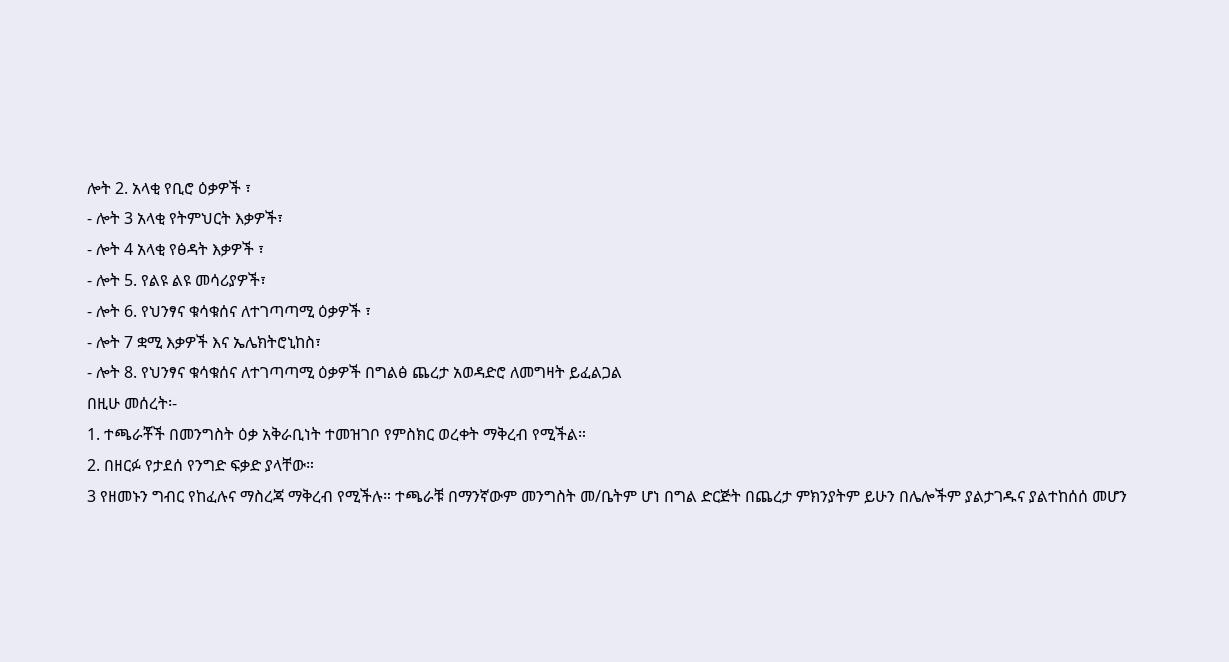ሎት 2. አላቂ የቢሮ ዕቃዎች ፣
- ሎት 3 አላቂ የትምህርት እቃዎች፣
- ሎት 4 አላቂ የፅዳት እቃዎች ፣
- ሎት 5. የልዩ ልዩ መሳሪያዎች፣
- ሎት 6. የህንፃና ቁሳቁሰና ለተገጣጣሚ ዕቃዎች ፣
- ሎት 7 ቋሚ እቃዎች እና ኤሌክትሮኒከስ፣
- ሎት 8. የህንፃና ቁሳቁሰና ለተገጣጣሚ ዕቃዎች በግልፅ ጨረታ አወዳድሮ ለመግዛት ይፈልጋል
በዚሁ መሰረት፡-
1. ተጫራቾች በመንግስት ዕቃ አቅራቢነት ተመዝገቦ የምስክር ወረቀት ማቅረብ የሚችል።
2. በዘርፉ የታደሰ የንግድ ፍቃድ ያላቸው።
3 የዘመኑን ግብር የከፈሉና ማስረጃ ማቅረብ የሚችሉ። ተጫራቹ በማንኛውም መንግስት መ/ቤትም ሆነ በግል ድርጅት በጨረታ ምክንያትም ይሁን በሌሎችም ያልታገዱና ያልተከሰሰ መሆን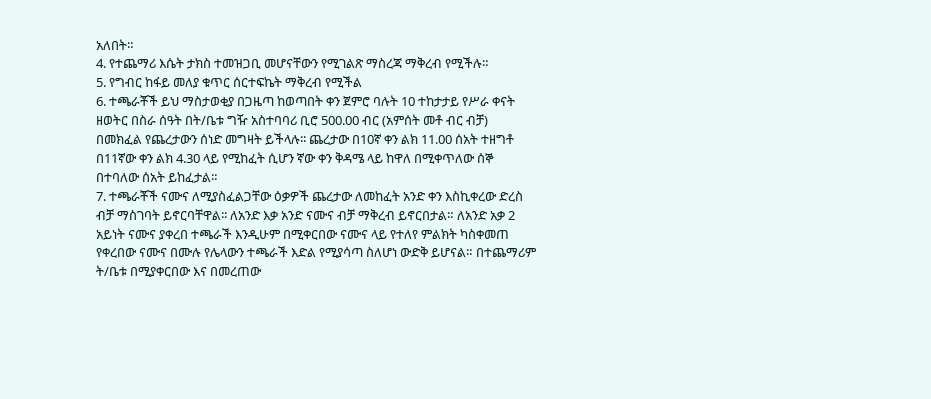አለበት።
4. የተጨማሪ እሴት ታክስ ተመዝጋቢ መሆናቸውን የሚገልጽ ማስረጃ ማቅረብ የሚችሉ።
5. የግብር ከፋይ መለያ ቁጥር ሰርተፍኬት ማቅረብ የሚችል
6. ተጫራቾች ይህ ማስታወቂያ በጋዜጣ ከወጣበት ቀን ጀምሮ ባሉት 10 ተከታታይ የሥራ ቀናት ዘወትር በስራ ሰዓት በት/ቤቱ ግዥ አስተባባሪ ቢሮ 500.00 ብር (አምሰት መቶ ብር ብቻ) በመክፈል የጨረታውን ሰነድ መግዛት ይችላሉ፡፡ ጨረታው በ10ኛ ቀን ልክ 11.00 ሰአት ተዘግቶ በ11ኛው ቀን ልክ 4.30 ላይ የሚከፈት ሲሆን ኛው ቀን ቅዳሜ ላይ ከዋለ በሚቀጥለው ሰኞ በተባለው ሰአት ይከፈታል።
7. ተጫራቾች ናሙና ለሚያስፈልጋቸው ዕቃዎች ጨረታው ለመከፈት አንድ ቀን እስኪቀረው ድረስ ብቻ ማስገባት ይኖርባቸዋል፡፡ ለአንድ እቃ አንድ ናሙና ብቻ ማቅረብ ይኖርበታል። ለአንድ አቃ 2 አይነት ናሙና ያቀረበ ተጫራች እንዲሁም በሚቀርበው ናሙና ላይ የተለየ ምልክት ካስቀመጠ የቀረበው ናሙና በሙሉ የሌላውን ተጫራች እድል የሚያሳጣ ስለሆነ ውድቅ ይሆናል። በተጨማሪም ት/ቤቱ በሚያቀርበው እና በመረጠው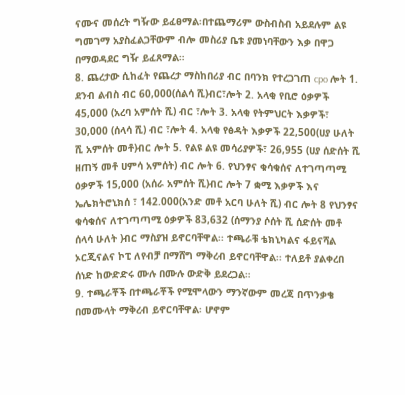ናሙና መሰረት ግዥው ይፈፀማል፡በተጨማሪም ውስብስብ አይደሉም ልዩ ግመገማ አያስፈልጋቸውም ብሎ መስሪያ ቤቱ ያመነባቸውን እቃ በዋጋ በማወዳደር ግዥ ይፈጸማል።
8. ጨረታው ሲከፈት የጨረታ ማስከበሪያ ብር በባንክ የተረጋገጠ cpo ሎት 1. ደንብ ልብስ ብር 60,000(ሰልሳ ሺ)ብር፣ሎት 2. አላቂ የቢሮ ዕቃዎች 45,000 (አረባ አምሰት ሺ) ብር ፣ሎት 3. አላቂ የትምህርት እቃዎች፣ 30,000 (ሰላሳ ሺ) ብር ፣ሎት 4. አላቂ የፅዳት እቃዎች 22,500(ሀያ ሁለት ሺ አምሰት መቶ)ብር ሎት 5. የልዩ ልዩ መሳሪያዎች፣ 26,955 (ሀያ ሰድሰት ሺ ዘጠኝ መቶ ሀምሳ አምሰት) ብር ሎት 6. የህንፃና ቁሳቁሰና ለተገጣጣሚ ዕቃዎች 15,000 (አሰራ አምሰት ሺ)ብር ሎት 7 ቋሚ እቃዎች እና ኤሌክትሮኒክሰ ፣ 142.000(አንድ መቶ አርባ ሁለት ሺ) ብር ሎት 8 የህንፃና ቁሳቁሰና ለተገጣጣሚ ዕቃዎች 83,632 (ሰማንያ ሶሰት ሺ ሰድሰት መቶ ሰላሳ ሁለት )ብር ማስያዝ ይኖርባቸዋል፡፡ ተጫራቹ ቴክኒካልና ፋይናሻል ኦርጂናልና ኮፒ ለየብቻ በማሸግ ማቅረብ ይኖርባቸዋል፡፡ ተለይቶ ያልቀረበ ሰነድ ከውድድሩ ሙሉ በሙሉ ውድቅ ይደረጋል።
9. ተጫራቾች በተጫራቾች የሚሞላውን ማንኛውም መረጃ በጥንቃቄ በመሙላት ማቅረብ ይኖርባቸዋል፡ ሆኖም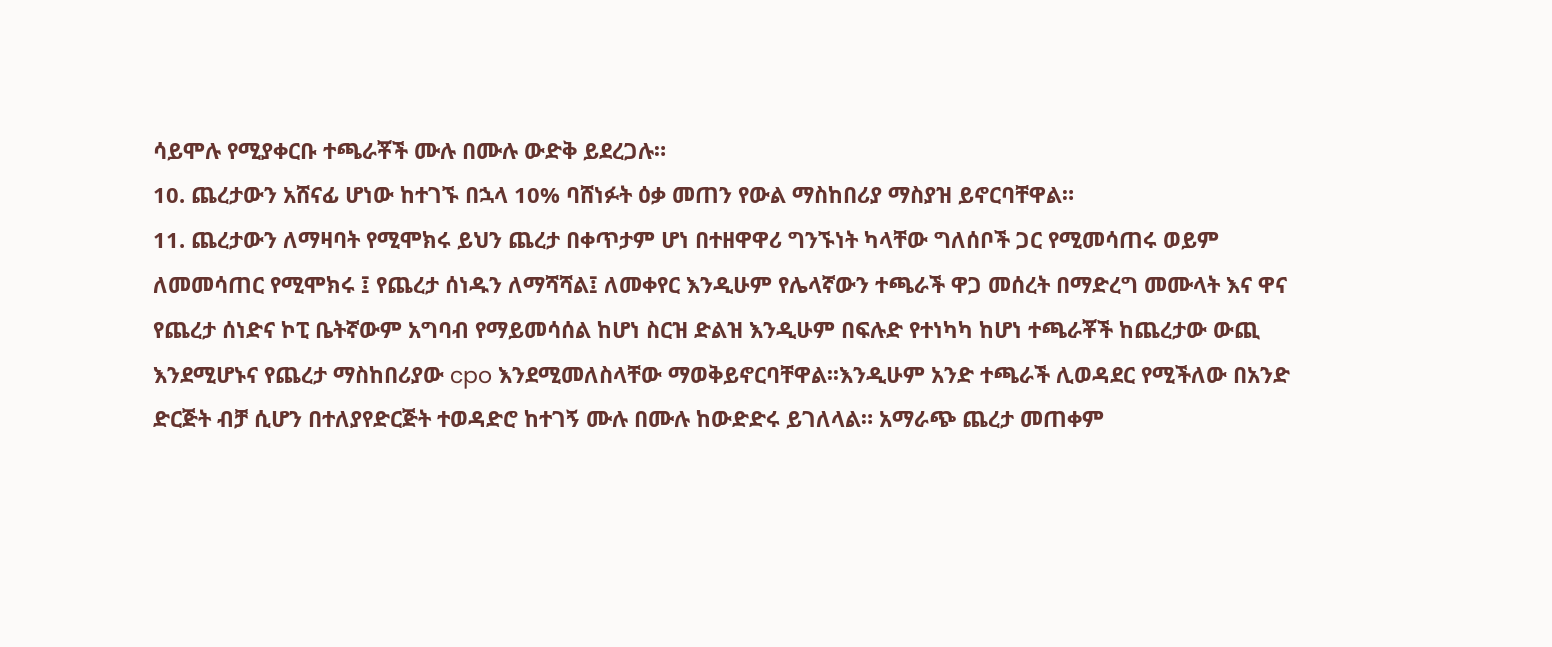ሳይሞሉ የሚያቀርቡ ተጫራቾች ሙሉ በሙሉ ውድቅ ይደረጋሉ።
10. ጨረታውን አሸናፊ ሆነው ከተገኙ በኋላ 10% ባሸነፉት ዕቃ መጠን የውል ማስከበሪያ ማስያዝ ይኖርባቸዋል።
11. ጨረታውን ለማዛባት የሚሞክሩ ይህን ጨረታ በቀጥታም ሆነ በተዘዋዋሪ ግንኙነት ካላቸው ግለሰቦች ጋር የሚመሳጠሩ ወይም ለመመሳጠር የሚሞክሩ ፤ የጨረታ ሰነዱን ለማሻሻል፤ ለመቀየር እንዲሁም የሌላኛውን ተጫራች ዋጋ መሰረት በማድረግ መሙላት እና ዋና የጨረታ ሰነድና ኮፒ ቤትኛውም አግባብ የማይመሳሰል ከሆነ ስርዝ ድልዝ እንዲሁም በፍሉድ የተነካካ ከሆነ ተጫራቾች ከጨረታው ውጪ እንደሚሆኑና የጨረታ ማስከበሪያው cpo እንደሚመለስላቸው ማወቅይኖርባቸዋል፡፡እንዲሁም አንድ ተጫራች ሊወዳደር የሚችለው በአንድ ድርጅት ብቻ ሲሆን በተለያየድርጅት ተወዳድሮ ከተገኝ ሙሉ በሙሉ ከውድድሩ ይገለላል። አማራጭ ጨረታ መጠቀም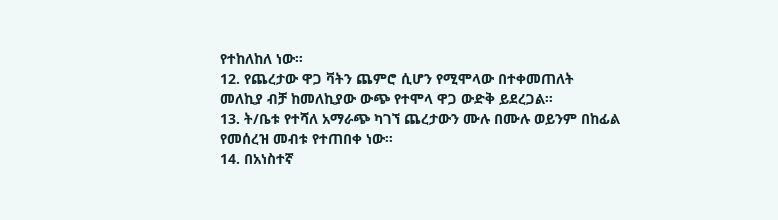የተከለከለ ነው።
12. የጨረታው ዋጋ ቫትን ጨምሮ ሲሆን የሚሞላው በተቀመጠለት መለኪያ ብቻ ከመለኪያው ውጭ የተሞላ ዋጋ ውድቅ ይደረጋል።
13. ት/ቤቱ የተሻለ አማራጭ ካገኘ ጨረታውን ሙሉ በሙሉ ወይንም በከፊል የመሰረዝ መብቱ የተጠበቀ ነው።
14. በአነስተኛ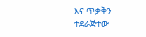እና ጥቃቅን ተደራጅተው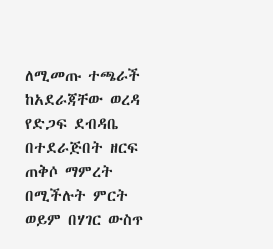ለሚመጡ ተጫራች ከአደራጃቸው ወረዳ የድጋፍ ደብዳቤ በተደራጅበት ዘርፍ ጠቅሶ ማምረት በሚችሉት ምርት ወይም በሃገር ውስጥ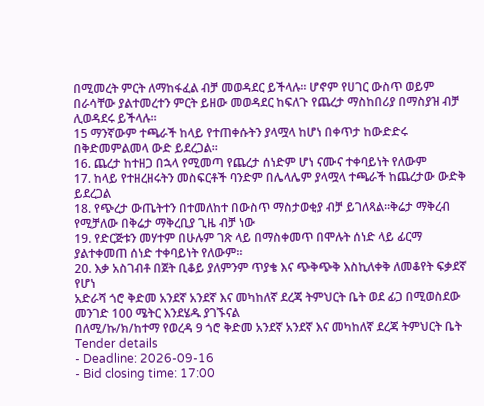በሚመረት ምርት ለማከፋፈል ብቻ መወዳደር ይችላሉ፡፡ ሆኖም የሀገር ውስጥ ወይም በራሳቸው ያልተመረተን ምርት ይዘው መወዳደር ከፍለጉ የጨረታ ማስከበሪያ በማስያዝ ብቻ ሊወዳደሩ ይችላሉ።
15 ማንኛውም ተጫራች ከላይ የተጠቀሱትን ያላሟላ ከሆነ በቀጥታ ከውድድሩ በቅድመምልመላ ውድ ይደረጋል።
16. ጨረታ ከተዘጋ በኋላ የሚመጣ የጨረታ ሰነድም ሆነ ናሙና ተቀባይነት የለውም
17. ከላይ የተዘረዘሩትን መስፍርቶች ባንድም በሌላሌም ያላሟላ ተጫራች ከጨረታው ውድቅ ይደረጋል
18. የጭረታ ውጤትተን በተመለከተ በውስጥ ማስታወቂያ ብቻ ይገለጻል፡፡ቅሬታ ማቅረብ የሚቻለው በቅሬታ ማቅረቢያ ጊዜ ብቻ ነው
19. የድርጅቱን መሃተም በሁሉም ገጽ ላይ በማስቀመጥ በሞሉት ሰነድ ላይ ፊርማ ያልተቀመጠ ሰነድ ተቀባይነት የለውም።
20. እቃ አስገብቶ በጀት ቢቆይ ያለምንም ጥያቄ እና ጭቅጭቅ እስኪለቀቅ ለመቆየት ፍቃደኛ የሆነ
አድራሻ ጎሮ ቅድመ አንደኛ አንደኛ እና መካከለኛ ደረጃ ትምህርት ቤት ወደ ፊጋ በሚወስደው መንገድ 100 ሜትር እንደሄዱ ያገኙናል
በለሚ/ኩ/ክ/ከተማ የወረዳ 9 ጎሮ ቅድመ አንደኛ አንደኛ እና መካከለኛ ደረጃ ትምህርት ቤት
Tender details
- Deadline: 2026-09-16
- Bid closing time: 17:00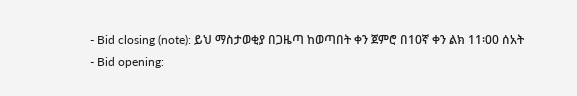- Bid closing (note): ይህ ማስታወቂያ በጋዜጣ ከወጣበት ቀን ጀምሮ በ10ኛ ቀን ልክ 11፡00 ሰአት
- Bid opening: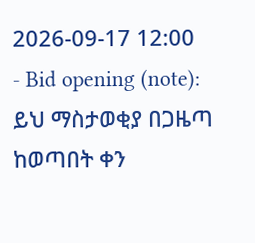2026-09-17 12:00
- Bid opening (note): ይህ ማስታወቂያ በጋዜጣ ከወጣበት ቀን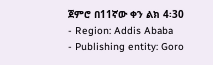ጀምሮ በ11ኛው ቀን ልክ 4፡30
- Region: Addis Ababa
- Publishing entity: Goro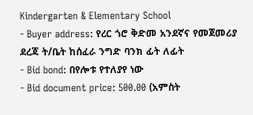Kindergarten & Elementary School
- Buyer address: የረር ጎሮ ቅድመ አንደኛና የመጀመሪያ ደረጃ ት/ቤት ከሰፈራ ንግድ ባንክ ፊት ለፊት
- Bid bond: በየሎቱ የተለያየ ነው
- Bid document price: 500.00 (አምስት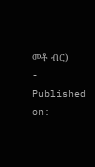መቶ ብር)
- Published on: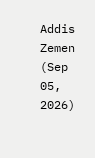Addis Zemen (Sep 05, 2026)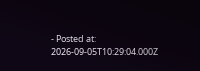- Posted at: 2026-09-05T10:29:04.000Z